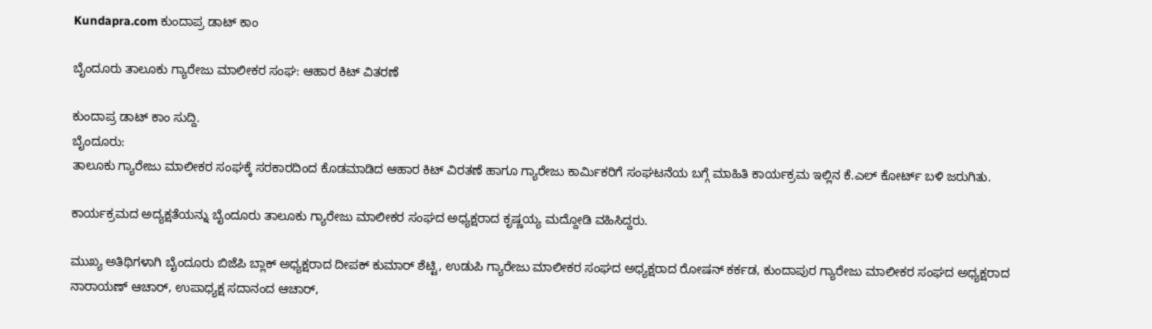Kundapra.com ಕುಂದಾಪ್ರ ಡಾಟ್ ಕಾಂ

ಬೈಂದೂರು ತಾಲೂಕು ಗ್ಯಾರೇಜು ಮಾಲೀಕರ ಸಂಘ: ಆಹಾರ ಕಿಟ್ ವಿತರಣೆ

ಕುಂದಾಪ್ರ ಡಾಟ್ ಕಾಂ ಸುದ್ದಿ.
ಬೈಂದೂರು:
ತಾಲೂಕು ಗ್ಯಾರೇಜು ಮಾಲೀಕರ ಸಂಘಕ್ಕೆ ಸರಕಾರದಿಂದ ಕೊಡಮಾಡಿದ ಆಹಾರ ಕಿಟ್ ವಿರತಣೆ ಹಾಗೂ ಗ್ಯಾರೇಜು ಕಾರ್ಮಿಕರಿಗೆ ಸಂಘಟನೆಯ ಬಗ್ಗೆ ಮಾಹಿತಿ ಕಾರ್ಯಕ್ರಮ ಇಲ್ಲಿನ ಕೆ.ಎಲ್ ಕೋರ್ಟ್ ಬಳಿ ಜರುಗಿತು.

ಕಾರ್ಯಕ್ರಮದ ಅದ್ಯಕ್ಷತೆಯನ್ನು ಬೈಂದೂರು ತಾಲೂಕು ಗ್ಯಾರೇಜು ಮಾಲೀಕರ ಸಂಘದ ಅಧ್ಯಕ್ಷರಾದ ಕೃಷ್ಣಯ್ಯ ಮದ್ದೋಡಿ ವಹಿಸಿದ್ದರು.

ಮುಖ್ಯ ಅತಿಥಿಗಳಾಗಿ ಬೈಂದೂರು ಬಿಜೆಪಿ ಬ್ಲಾಕ್ ಅಧ್ಯಕ್ಷರಾದ ದೀಪಕ್ ಕುಮಾರ್ ಶೆಟ್ಟಿ, ಉಡುಪಿ ಗ್ಯಾರೇಜು ಮಾಲೀಕರ ಸಂಘದ ಅಧ್ಯಕ್ಷರಾದ ರೋಷನ್ ಕರ್ಕಡ, ಕುಂದಾಪುರ ಗ್ಯಾರೇಜು ಮಾಲೀಕರ ಸಂಘದ ಅಧ್ಯಕ್ಷರಾದ ನಾರಾಯಣ್ ಆಚಾರ್, ಉಪಾಧ್ಯಕ್ಷ ಸದಾನಂದ ಆಚಾರ್,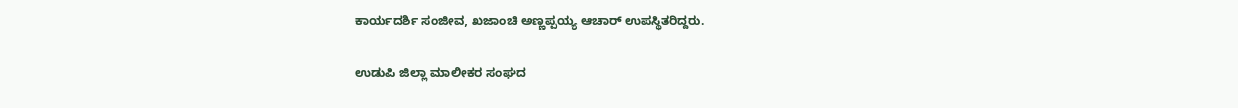ಕಾರ್ಯದರ್ಶಿ ಸಂಜೀವ, ಖಜಾಂಚಿ ಅಣ್ಣಪ್ಪಯ್ಯ ಆಚಾರ್ ಉಪಸ್ಥಿತರಿದ್ದರು.

ಉಡುಪಿ ಜಿಲ್ಲಾ ಮಾಲೀಕರ ಸಂಘದ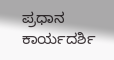ಪ್ರಧಾನ ಕಾರ್ಯದರ್ಶಿ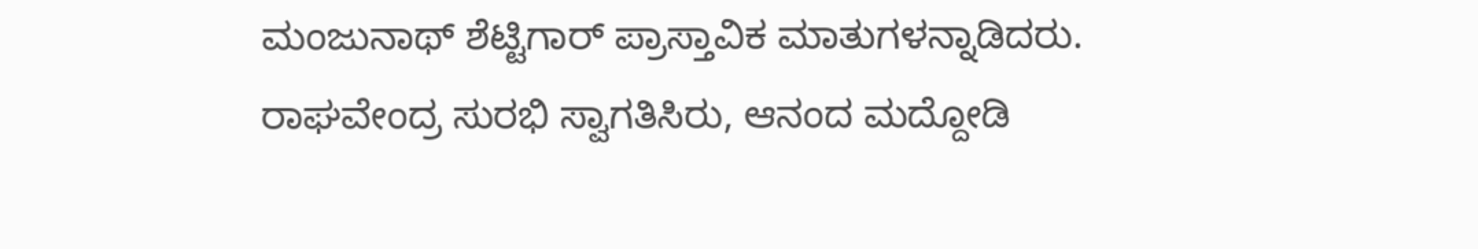ಮಂಜುನಾಥ್ ಶೆಟ್ಟಿಗಾರ್ ಪ್ರಾಸ್ತಾವಿಕ ಮಾತುಗಳನ್ನಾಡಿದರು. ರಾಘವೇಂದ್ರ ಸುರಭಿ ಸ್ವಾಗತಿಸಿರು, ಆನಂದ ಮದ್ದೋಡಿ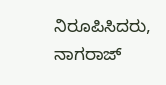ನಿರೂಪಿಸಿದರು, ನಾಗರಾಜ್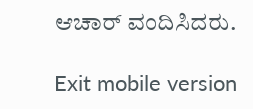ಆಚಾರ್ ವಂದಿಸಿದರು.

Exit mobile version